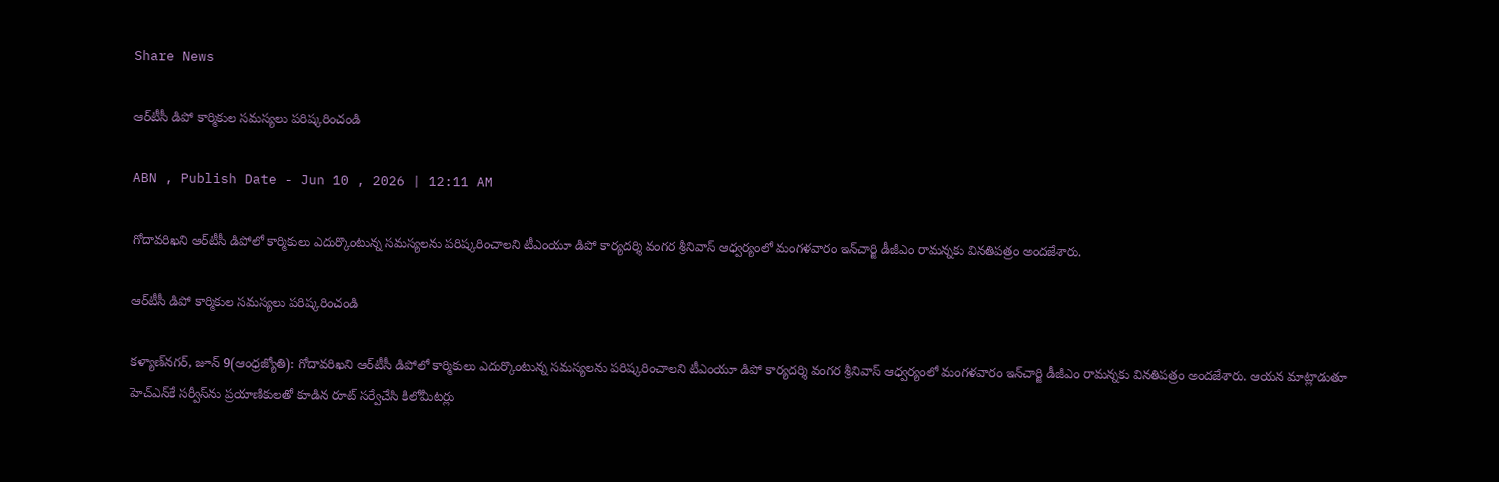Share News

ఆర్‌టీసీ డిపో కార్మికుల సమస్యలు పరిష్కరించండి

ABN , Publish Date - Jun 10 , 2026 | 12:11 AM

గోదావరిఖని ఆర్‌టీసీ డిపోలో కార్మికులు ఎదుర్కొంటున్న సమస్యలను పరిష్కరించాలని టీఎంయూ డిపో కార్యదర్శి వంగర శ్రీనివాస్‌ ఆధ్వర్యంలో మంగళవారం ఇన్‌చార్జి డీజీఎం రామన్నకు వినతిపత్రం అందజేశారు.

ఆర్‌టీసీ డిపో కార్మికుల సమస్యలు పరిష్కరించండి

కళ్యాణ్‌నగర్‌, జూన్‌ 9(ఆంధ్రజ్యోతి): గోదావరిఖని ఆర్‌టీసీ డిపోలో కార్మికులు ఎదుర్కొంటున్న సమస్యలను పరిష్కరించాలని టీఎంయూ డిపో కార్యదర్శి వంగర శ్రీనివాస్‌ ఆధ్వర్యంలో మంగళవారం ఇన్‌చార్జి డీజీఎం రామన్నకు వినతిపత్రం అందజేశారు. ఆయన మాట్లాడుతూ హెచ్‌ఎన్‌కే సర్వీస్‌ను ప్రయాణికులతో కూడిన రూట్‌ సర్వేచేసి కిలోమీటర్లు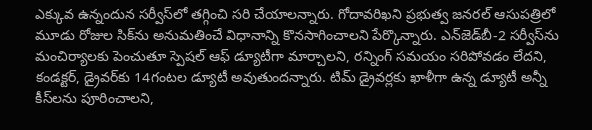ఎక్కువ ఉన్నందున సర్వీస్‌లో తగ్గించి సరి చేయాలన్నారు. గోదావరిఖని ప్రభుత్వ జనరల్‌ ఆసుపత్రిలో మూడు రోజుల సిక్‌ను అనుమతించే విధానాన్ని కొనసాగించాలని పేర్కొన్నారు. ఎన్‌జెడ్‌బీ-2 సర్వీస్‌ను మంచిర్యాలకు పెంచుతూ స్పెషల్‌ ఆఫ్‌ డ్యూటీగా మార్చాలని, రన్నింగ్‌ సమయం సరిపోవడం లేదని, కండక్టర్‌, డ్రైవర్‌కు 14గంటల డ్యూటీ అవుతుందన్నారు. టిమ్‌ డ్రైవర్లకు ఖాళీగా ఉన్న డ్యూటీ అన్నీ కీస్‌లను పూరించాలని,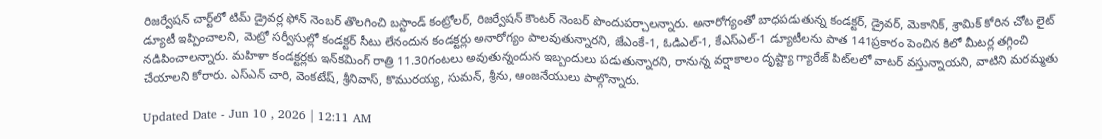రిజర్వేషన్‌ చార్ట్‌లో టిమ్‌ డ్రైవర్ల ఫోన్‌ నెంబర్‌ తొలగించి బస్టాండ్‌ కంట్రోలర్‌, రిజర్వేషన్‌ కౌంటర్‌ నెంబర్‌ పొందుపర్చాలన్నారు. అనారోగ్యంతో బాధపడుతున్న కండక్టర్‌, డ్రైవర్‌, మెకానిక్‌, శ్రామిక్‌ కోరిన చోట లైట్‌ డ్యూటీ ఇప్పించాలని, మెట్రో సర్వీసుల్లో కండక్టర్‌ సీటు లేనందున కండక్టర్లు అనారోగ్యం పాలవుతున్నారని, జేఎంకే-1, ఓడిఎల్‌-1, కేఎస్‌ఎల్‌-1 డ్యూటీలను పాత 141ప్రకారం పెంచిన కిలో మీటర్ల తగ్గించి నడిపించాలన్నారు. మహిళా కండక్టర్లకు ఇన్‌కమింగ్‌ రాత్రి 11.30గంటలు అవుతున్నందున ఇబ్బందులు పడుతున్నారని, రానున్న వర్షాకాలం దృష్ట్యా గ్యారేజ్‌ పిట్‌లలో వాటర్‌ వస్తున్నాయని, వాటిని మరమ్మతు చేయాలని కోరారు. ఎస్‌ఎన్‌ చారి, వెంకటేష్‌, శ్రీనివాస్‌, కొమురయ్య, సుమన్‌, శ్రీను, ఆంజనేయులు పాల్గొన్నారు.

Updated Date - Jun 10 , 2026 | 12:11 AM